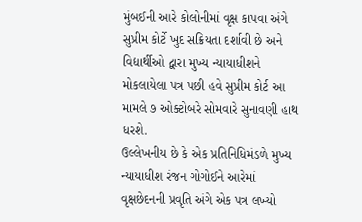મુંબઈની આરે કોલોનીમાં વૃક્ષ કાપવા અંગે સુપ્રીમ કોર્ટે ખુદ સક્રિયતા દર્શાવી છે અને વિદ્યાર્થીઓ દ્વારા મુખ્ય ન્યાયાધીશને મોકલાયેલા પત્ર પછી હવે સુપ્રીમ કોર્ટ આ મામલે ૭ ઓક્ટોબરે સોમવારે સુનાવણી હાથ ધરશે.
ઉલ્લેખનીય છે કે એક પ્રતિનિધિમંડળે મુખ્ય ન્યાયાધીશ રંજન ગોગોઈને આરેમાં વૃક્ષછેદનની પ્રવૃતિ અંગે એક પત્ર લખ્યો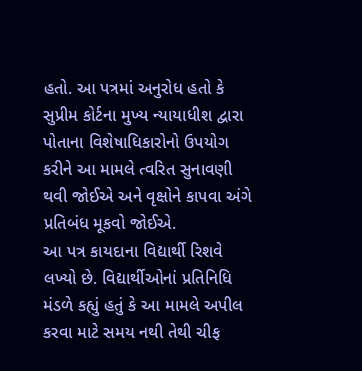હતો. આ પત્રમાં અનુરોધ હતો કે સુપ્રીમ કોર્ટના મુખ્ય ન્યાયાધીશ દ્વારા પોતાના વિશેષાધિકારોનો ઉપયોગ કરીને આ મામલે ત્વરિત સુનાવણી થવી જોઈએ અને વૃક્ષોને કાપવા અંગે પ્રતિબંધ મૂકવો જોઈએ.
આ પત્ર કાયદાના વિદ્યાર્થી રિશવે લખ્યો છે. વિદ્યાર્થીઓનાં પ્રતિનિધિ મંડળે કહ્યું હતું કે આ મામલે અપીલ કરવા માટે સમય નથી તેથી ચીફ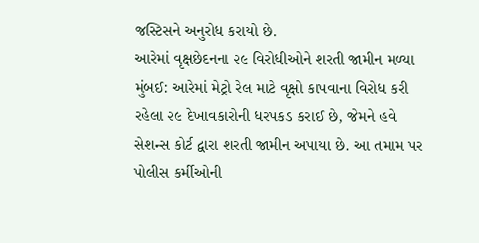જસ્ટિસને અનુરોધ કરાયો છે.
આરેમાં વૃક્ષછેદનના ૨૯ વિરોધીઓને શરતી જામીન મળ્યા
મુંબઈ: આરેમાં મેટ્રો રેલ માટે વૃક્ષો કાપવાના વિરોધ કરી રહેલા ૨૯ દેખાવકારોની ધરપકડ કરાઈ છે, જેમને હવે સેશન્સ કોર્ટ દ્વારા શરતી જામીન અપાયા છે. આ તમામ પર પોલીસ કર્મીઓની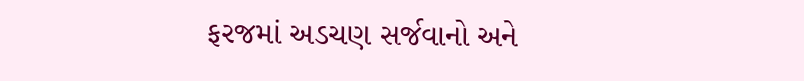ફરજમાં અડચણ સર્જવાનો અને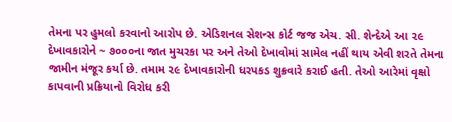તેમના પર હુમલો કરવાનો આરોપ છે. એડિશનલ સેશન્સ કોર્ટ જજ એચ. સી. શેન્દેએ આ ૨૯ દેખાવકારોને ~ ૭૦૦૦ના જાત મુચરકા પર અને તેઓ દેખાવોમાં સામેલ નહીં થાય એવી શરતે તેમના જામીન મંજૂર કર્યા છે. તમામ ૨૯ દેખાવકારોની ધરપકડ શુક્રવારે કરાઈ હતી. તેઓ આરેમાં વૃક્ષો કાપવાની પ્રક્રિયાનો વિરોધ કરી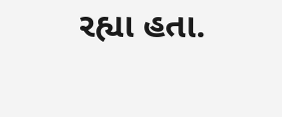રહ્યા હતા.